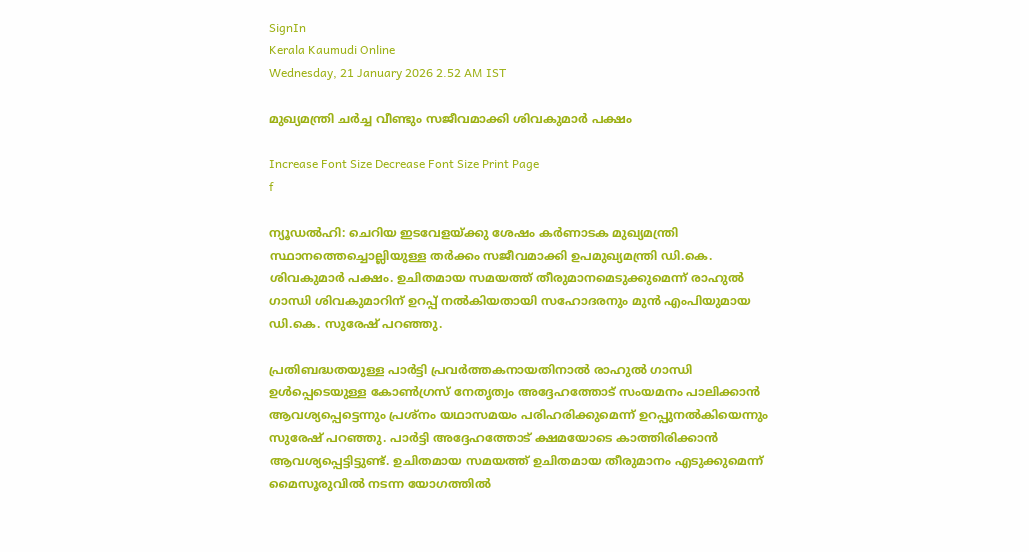SignIn
Kerala Kaumudi Online
Wednesday, 21 January 2026 2.52 AM IST

മുഖ്യമന്ത്രി ചർച്ച വീണ്ടും സജീവമാക്കി ശിവകുമാർ പക്ഷം

Increase Font Size Decrease Font Size Print Page
f

ന്യൂഡൽഹി: ചെറിയ ഇടവേളയ്‌ക്കു ശേഷം കർണാടക മുഖ്യമന്ത്രി സ്ഥാനത്തെച്ചൊല്ലിയുള്ള തർക്കം സജീവമാക്കി ഉപമുഖ്യമന്ത്രി ഡി.കെ. ശിവകുമാർ പക്ഷം. ഉചിതമായ സമയത്ത് തീരുമാനമെടുക്കുമെന്ന് രാഹുൽ ഗാന്ധി ശിവകുമാറിന് ഉറപ്പ് നൽകിയതായി സഹോദരനും മുൻ എംപിയുമായ ഡി.കെ. സുരേഷ് പറഞ്ഞു.

പ്രതിബദ്ധതയുള്ള പാർട്ടി പ്രവർത്തകനായതിനാൽ രാഹുൽ ഗാന്ധി ഉൾപ്പെടെയുള്ള കോൺഗ്രസ് നേതൃത്വം അദ്ദേഹത്തോട് സംയമനം പാലിക്കാൻ ആവശ്യപ്പെട്ടെന്നും പ്രശ്നം യഥാസമയം പരിഹരിക്കുമെന്ന് ഉറപ്പുനൽകിയെന്നും സുരേഷ് പറഞ്ഞു. പാർട്ടി അദ്ദേഹത്തോട് ക്ഷമയോടെ കാത്തിരിക്കാൻ ആവശ്യപ്പെട്ടിട്ടുണ്ട്. ഉചിതമായ സമയത്ത് ഉചിതമായ തീരുമാനം എടുക്കുമെന്ന് മൈസൂരുവിൽ നടന്ന യോഗത്തിൽ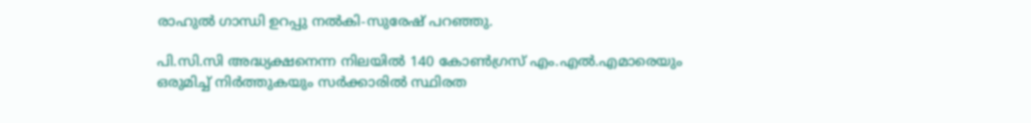രാഹുൽ ഗാന്ധി ഉറപ്പു നൽകി-സുരേഷ് പറഞ്ഞു.

പി.സി.സി അദ്ധ്യക്ഷനെന്ന നിലയിൽ 140 കോൺഗ്രസ് എം.എൽ.എമാരെയും ഒരുമിച്ച് നിർത്തുകയും സർക്കാരിൽ സ്ഥിരത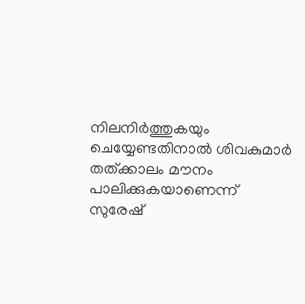നിലനിർത്തുകയും ചെയ്യേണ്ടതിനാൽ ശിവകുമാർ തത്‌ക്കാലം മൗനം പാലിക്കുകയാണെന്ന് സുരേഷ്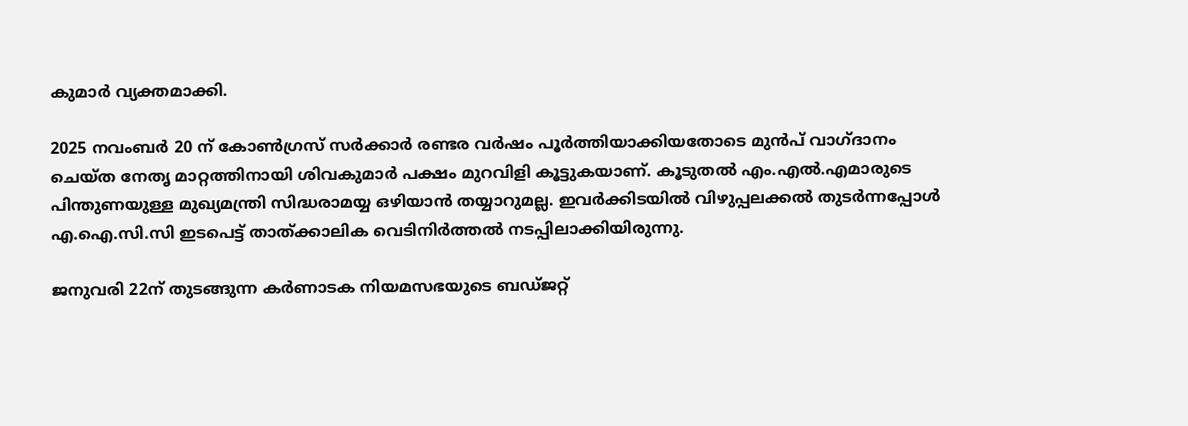കുമാർ വ്യക്തമാക്കി.

2025 നവംബർ 20 ന് കോൺഗ്രസ് സർക്കാർ രണ്ടര വർഷം പൂർത്തിയാക്കിയതോടെ മുൻപ് വാഗ്ദാനം ചെയ്‌ത നേതൃ മാറ്റത്തിനായി ശിവകുമാർ പക്ഷം മുറവിളി കൂട്ടുകയാണ്. കൂടുതൽ എം.എൽ.എമാരുടെ പിന്തുണയുള്ള മുഖ്യമന്ത്രി സിദ്ധരാമയ്യ ഒഴിയാൻ തയ്യാറുമല്ല. ഇവർക്കിടയിൽ വിഴുപ്പലക്കൽ തുടർന്നപ്പോൾ എ.ഐ.സി.സി ഇടപെട്ട് താത്ക്കാലിക വെടിനിർത്തൽ നടപ്പിലാക്കിയിരുന്നു.

ജനുവരി 22ന് തുടങ്ങുന്ന കർണാടക നിയമസഭയുടെ ബഡ്‌ജറ്റ്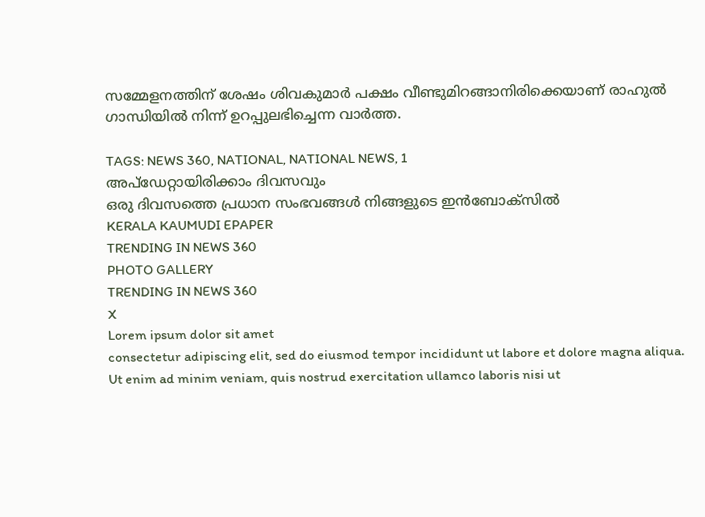സമ്മേളനത്തിന് ശേഷം ശിവകുമാർ പക്ഷം വീണ്ടുമിറങ്ങാനിരിക്കെയാണ് രാഹുൽ ഗാന്ധിയിൽ നിന്ന് ഉറപ്പുലഭിച്ചെന്ന വാർത്ത.

TAGS: NEWS 360, NATIONAL, NATIONAL NEWS, 1
അപ്ഡേറ്റായിരിക്കാം ദിവസവും
ഒരു ദിവസത്തെ പ്രധാന സംഭവങ്ങൾ നിങ്ങളുടെ ഇൻബോക്സിൽ
KERALA KAUMUDI EPAPER
TRENDING IN NEWS 360
PHOTO GALLERY
TRENDING IN NEWS 360
X
Lorem ipsum dolor sit amet
consectetur adipiscing elit, sed do eiusmod tempor incididunt ut labore et dolore magna aliqua. Ut enim ad minim veniam, quis nostrud exercitation ullamco laboris nisi ut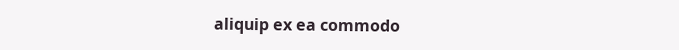aliquip ex ea commodo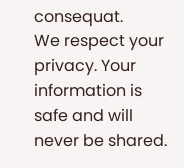consequat.
We respect your privacy. Your information is safe and will never be shared.